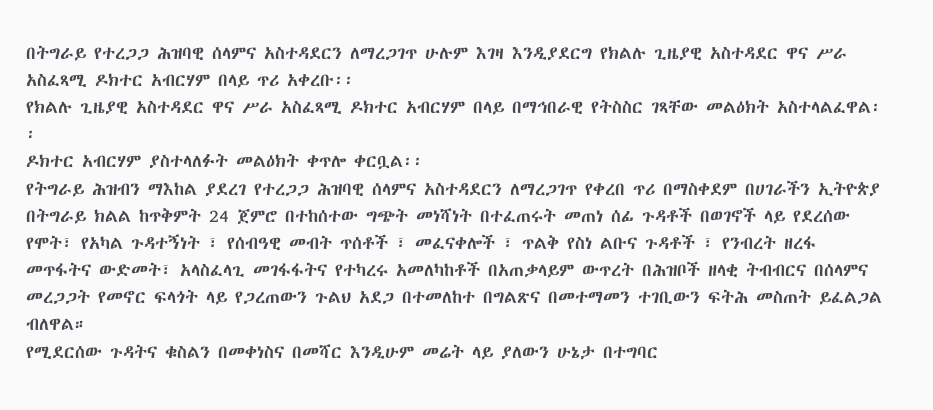በትግራይ የተረጋጋ ሕዝባዊ ሰላምና አስተዳደርን ለማረጋገጥ ሁሉም እገዛ እንዲያደርግ የክልሉ ጊዜያዊ አስተዳደር ዋና ሥራ አስፈጻሚ ዶክተር አብርሃም በላይ ጥሪ አቀረቡ፡፡
የክልሉ ጊዜያዊ አስተዳደር ዋና ሥራ አስፈጻሚ ዶክተር አብርሃም በላይ በማኅበራዊ የትስስር ገጻቸው መልዕክት አስተላልፈዋል፡፡
ዶክተር አብርሃም ያስተላለፉት መልዕክት ቀጥሎ ቀርቧል፡፡
የትግራይ ሕዝብን ማእከል ያደረገ የተረጋጋ ሕዝባዊ ሰላምና አስተዳደርን ለማረጋገጥ የቀረበ ጥሪ በማስቀደም በሀገራችን ኢትዮጵያ በትግራይ ክልል ከጥቅምት 24 ጀምሮ በተከሰተው ግጭት መነሻነት በተፈጠሩት መጠነ ሰፊ ጉዳቶች በወገኖች ላይ የደረሰው የሞት፣ የአካል ጉዳተኝነት ፣ የሰብዓዊ መብት ጥሰቶች ፣ መፈናቀሎች ፣ ጥልቅ የስነ ልቡና ጉዳቶች ፣ የንብረት ዘረፋ መጥፋትና ውድመት፣ አላስፈላጊ መገፋፋትና የተካረሩ አመለካከቶች በአጠቃላይም ውጥረት በሕዝቦች ዘላቂ ትብብርና በሰላምና መረጋጋት የመኖር ፍላጎት ላይ የጋረጠውን ጉልህ አደጋ በተመለከተ በግልጽና በመተማመን ተገቢውን ፍትሕ መስጠት ይፈልጋል ብለዋል።
የሚደርሰው ጉዳትና ቁስልን በመቀነስና በመሻር እንዲሁም መሬት ላይ ያለውን ሁኔታ በተግባር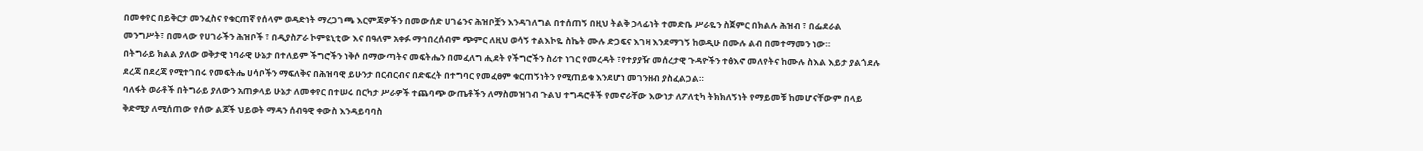በመቀየር በይቅርታ መንፈስና የቁርጠኛ የሰላም ወዳድነት ማረጋገጫ እርምጃዎችን በመውሰድ ሀገሬንና ሕዝቦቿን እንዳገለግል በተሰጠኝ በዚህ ትልቅ ኃላፊነት ተመድቤ ሥራዬን ስጀምር በክልሉ ሕዝብ ፣ በፌደራል መንግሥት፣ በመላው የሀገራችን ሕዝቦች ፣ በዲያስፖራ ኮምዩኒቲው እና በዓለም አቀፉ ማኅበረሰብም ጭምር ለዚህ ወሳኝ ተልእኮዬ ስኬት ሙሉ ድጋፍና እገዛ እንደማገኝ ከወዲሁ በሙሉ ልብ በመተማመን ነው።
በትግራይ ክልል ያለው ወቅታዊ ነባራዊ ሁኔታ በተለይም ችግሮችን ነቅሶ በማውጣትና መፍትሔን በመፈለግ ሒደት የችግሮችን ስሪተ ነገር የመረዳት ፣የተያያዥ መሰረታዊ ጉዳዮችን ተፅእኖ መለየትና ከሙሉ ስእል እይታ ያልጎደሉ ደረጃ በደረጃ የሚተገበሩ የመፍትሔ ሀሳቦችን ማፍለቅና በሕዝባዊ ይሁንታ በርብርብና በድፍረት በተግባር የመፈፀም ቁርጠኝነትን የሚጠይቁ እንደሆነ መገንዘብ ያስፈልጋል።
ባለፋት ወራቶች በትግራይ ያለውን አጠቃላይ ሁኔታ ለመቀየር በተሠሩ በርካታ ሥራዎች ተጨባጭ ውጤቶችን ለማስመዝገብ ጉልህ ተግዳሮቶች የመኖራቸው እውነታ ለፖለቲካ ትክክለኝነት የማይመቹ ከመሆናቸውም በላይ ቅድሚያ ለሚሰጠው የሰው ልጆች ህይወት ማዳን ሰብዓዊ ቀውስ እንዳይባባስ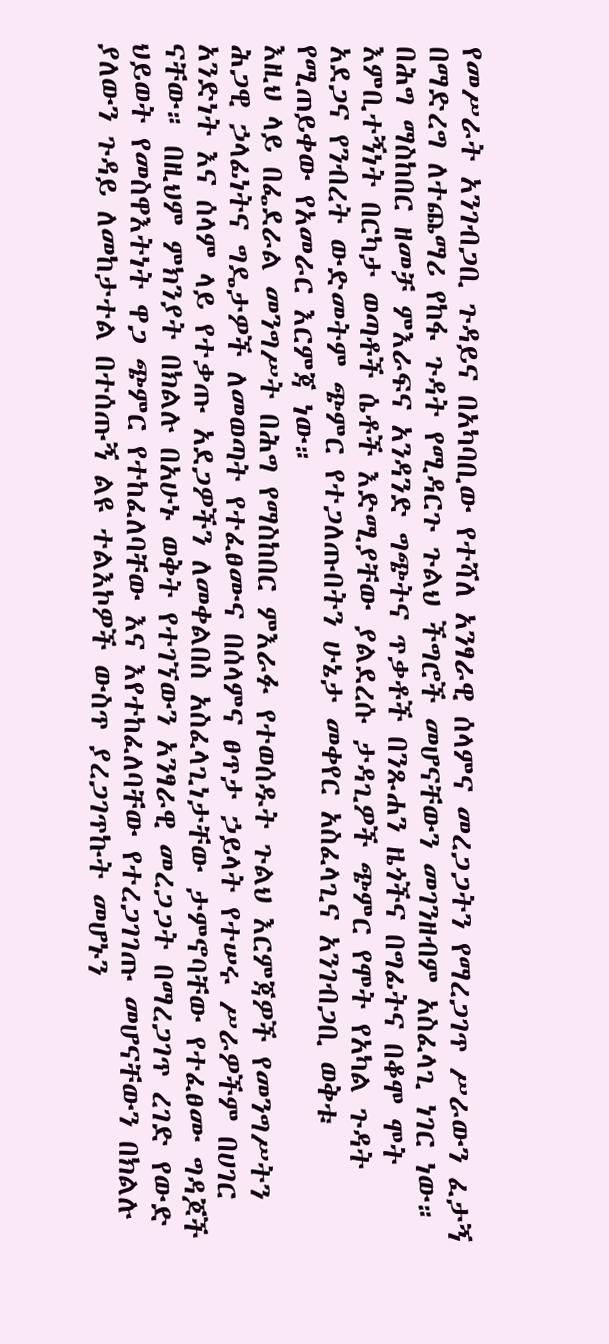የመሥራት አንገብጋቢ ጉዳይና በአካባቢው የተሻለ አንፃራዊ ሰላምና መረጋጋትን የማረጋገጥ ሥራውን ፈታኝ በማድረግ ለተጨማሪ የከፋ ጉዳት የሚዳርጉ ጉልህ ችግሮች መሆናቸውን መገንዘብም አስፈላጊ ነገር ነው።
በሕግ ማስከበር ዘመቻ ምእራፍና አንዳንድ ግጭትና ጥቃቶች በንጹሐን ዜጎችና በግፊትና በቆሞ ሞት እምቢተኝነት በርካታ ወጣቶች ሴቶች እድሚያቸው ያልደረሱ ታዳጊዎች ጭምር የሞት የአካል ጉዳት አደጋና የንብረት ውድመትም ጭምር የተጋለጡበትን ሁኔታ መቀየር አስፈላጊና አንገብጋቢ ወቅቱ የሚጠይቀው የአመራር እርምጃ ነው።
እዚህ ላይ በፌደራል መንግሥት በሕግ የማስከበር ምእራፉ የተወሰዱት ጉልህ እርምጃዎች የመንግሥትን ሕጋዊ ኃላፊነትና ግዴታዎች ለመወጣት የተፈፀሙና በሰላምና ፀጥታ ኃይላት የተሠሩ ሥራዎችም በሀገር አንድነት እና ሰላም ላይ የተቃጡ አደጋዎችን ለመቀልበስ አስፈላጊነታቸው ታምኖባቸው የተፈፀሙ ግዳጆች ናቸው። በዚህም ምክንያት በክልሉ በአሁኑ ወቅት የተገኘውን አንፃራዊ መረጋጋት በማረጋገጥ ረገድ የውድ ህይወት የመስዋእትነት ዋጋ ጭምር የተከፈለባቸው እና እየተከፈለባቸው የተረጋገገጡ መሆናቸውን በክልሉ ያለውን ጉዳይ ለመከታተል በተሰጡኝ ልዩ ተልእኮዎች ውስጥ ያረጋገጥኩት መሆኑን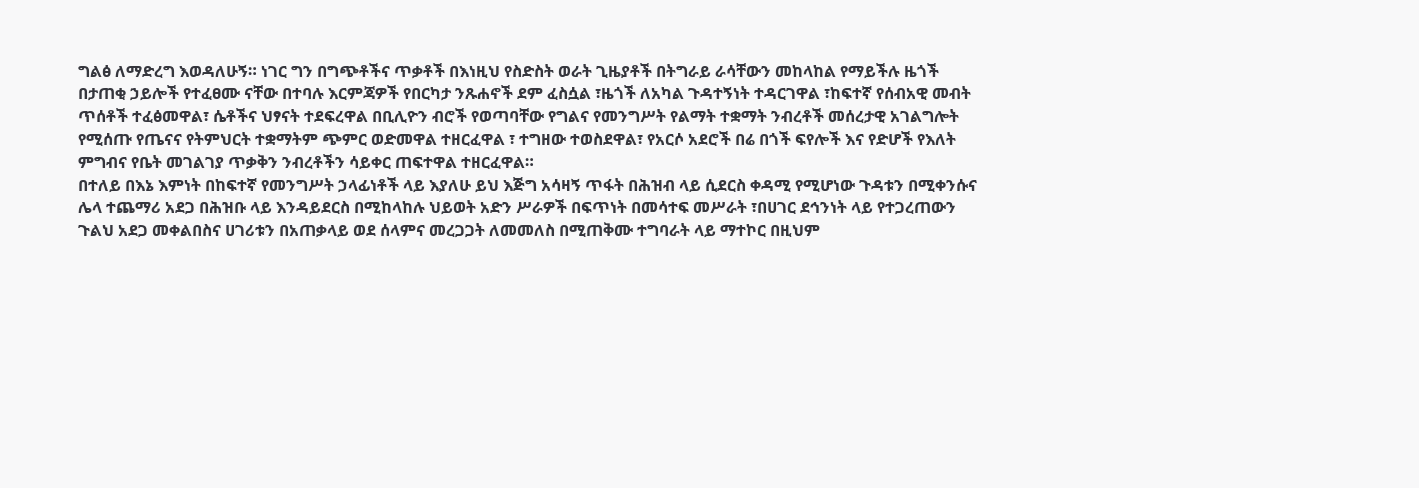ግልፅ ለማድረግ እወዳለሁኝ። ነገር ግን በግጭቶችና ጥቃቶች በእነዚህ የስድስት ወራት ጊዜያቶች በትግራይ ራሳቸውን መከላከል የማይችሉ ዜጎች በታጠቂ ኃይሎች የተፈፀሙ ናቸው በተባሉ እርምጃዎች የበርካታ ንጹሐኖች ደም ፈስሷል ፣ዜጎች ለአካል ጉዳተኝነት ተዳርገዋል ፣ከፍተኛ የሰብአዊ መብት ጥሰቶች ተፈፅመዋል፣ ሴቶችና ህፃናት ተደፍረዋል በቢሊዮን ብሮች የወጣባቸው የግልና የመንግሥት የልማት ተቋማት ንብረቶች መሰረታዊ አገልግሎት የሚሰጡ የጤናና የትምህርት ተቋማትም ጭምር ወድመዋል ተዘርፈዋል ፣ ተግዘው ተወስደዋል፣ የአርሶ አደሮች በሬ በጎች ፍየሎች እና የድሆች የእለት ምግብና የቤት መገልገያ ጥቃቅን ንብረቶችን ሳይቀር ጠፍተዋል ተዘርፈዋል።
በተለይ በእኔ እምነት በከፍተኛ የመንግሥት ኃላፊነቶች ላይ እያለሁ ይህ እጅግ አሳዛኝ ጥፋት በሕዝብ ላይ ሲደርስ ቀዳሚ የሚሆነው ጉዳቱን በሚቀንሱና ሌላ ተጨማሪ አደጋ በሕዝቡ ላይ እንዳይደርስ በሚከላከሉ ህይወት አድን ሥራዎች በፍጥነት በመሳተፍ መሥራት ፣በሀገር ደኅንነት ላይ የተጋረጠውን ጉልህ አደጋ መቀልበስና ሀገሪቱን በአጠቃላይ ወደ ሰላምና መረጋጋት ለመመለስ በሚጠቅሙ ተግባራት ላይ ማተኮር በዚህም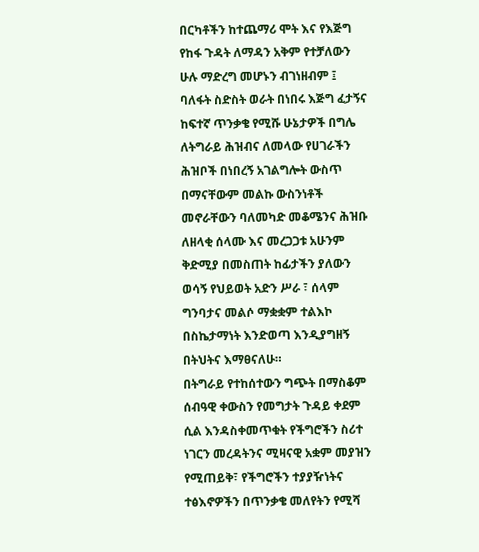በርካቶችን ከተጨማሪ ሞት እና የእጅግ የከፋ ጉዳት ለማዳን አቅም የተቻለውን ሁሉ ማድረግ መሆኑን ብገነዘብም ፤ ባለፋት ስድስት ወራት በነበሩ እጅግ ፈታኝና ከፍተኛ ጥንቃቄ የሚሹ ሁኔታዎች በግሌ ለትግራይ ሕዝብና ለመላው የሀገራችን ሕዝቦች በነበረኝ አገልግሎት ውስጥ በማናቸውም መልኩ ውስንነቶች መኖራቸውን ባለመካድ መቆሜንና ሕዝቡ ለዘላቂ ሰላሙ እና መረጋጋቱ አሁንም ቅድሚያ በመስጠት ከፊታችን ያለውን ወሳኝ የህይወት አድን ሥራ ፣ ሰላም ግንባታና መልሶ ማቋቋም ተልእኮ በስኬታማነት እንድወጣ እንዲያግዘኝ በትህትና እማፀናለሁ።
በትግራይ የተከሰተውን ግጭት በማስቆም ሰብዓዊ ቀውስን የመግታት ጉዳይ ቀደም ሲል እንዳስቀመጥቁት የችግሮችን ስሪተ ነገርን መረዳትንና ሚዛናዊ አቋም መያዝን የሚጠይቅ፣ የችግሮችን ተያያዥነትና ተፅእኖዎችን በጥንቃቄ መለየትን የሚሻ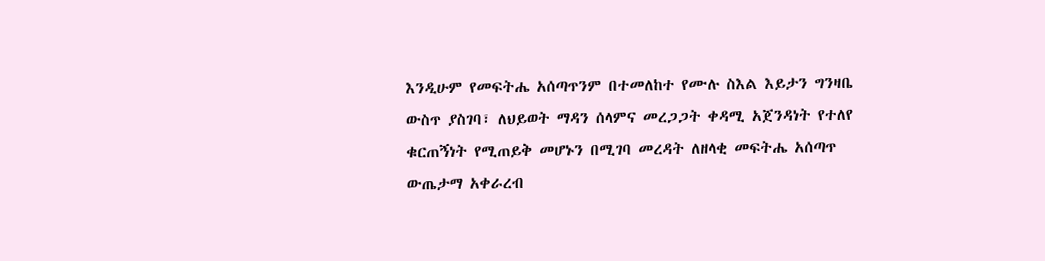እንዲሁም የመፍትሔ አሰጣጥንም በተመለከተ የሙሉ ስእል እይታን ግንዛቤ ውስጥ ያስገባ፣ ለህይወት ማዳን ሰላምና መረጋጋት ቀዳሚ አጀንዳነት የተለየ ቁርጠኝነት የሚጠይቅ መሆኑን በሚገባ መረዳት ለዘላቂ መፍትሔ አሰጣጥ ውጤታማ አቀራረብ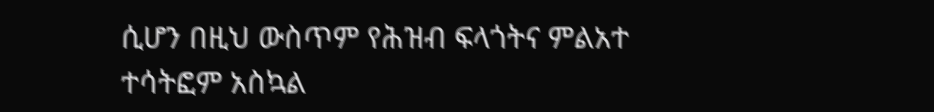ሲሆን በዚህ ውስጥም የሕዝብ ፍላጎትና ምልአተ ተሳትፎም አስኳል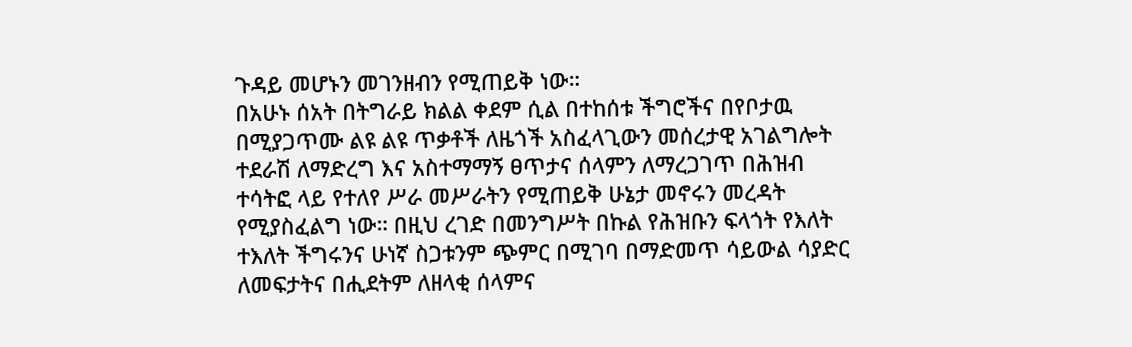ጉዳይ መሆኑን መገንዘብን የሚጠይቅ ነው።
በአሁኑ ሰአት በትግራይ ክልል ቀደም ሲል በተከሰቱ ችግሮችና በየቦታዉ በሚያጋጥሙ ልዩ ልዩ ጥቃቶች ለዜጎች አስፈላጊውን መሰረታዊ አገልግሎት ተደራሽ ለማድረግ እና አስተማማኝ ፀጥታና ሰላምን ለማረጋገጥ በሕዝብ ተሳትፎ ላይ የተለየ ሥራ መሥራትን የሚጠይቅ ሁኔታ መኖሩን መረዳት የሚያስፈልግ ነው። በዚህ ረገድ በመንግሥት በኩል የሕዝቡን ፍላጎት የእለት ተእለት ችግሩንና ሁነኛ ስጋቱንም ጭምር በሚገባ በማድመጥ ሳይውል ሳያድር ለመፍታትና በሒደትም ለዘላቂ ሰላምና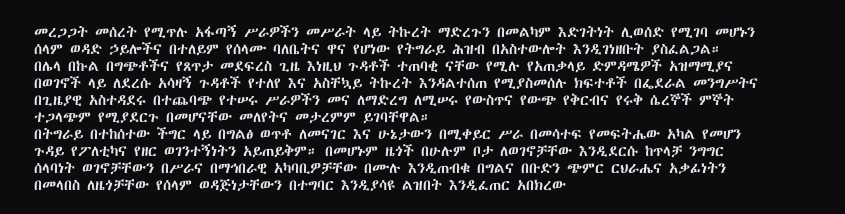መረጋጋት መሰረት የሚጥሉ አፋጣኝ ሥራዎችን መሥራት ላይ ትኩረት ማድረጉን በመልካም እድገትነት ሊወሰድ የሚገባ መሆኑን ሰላም ወዳድ ኃይሎችና በተለይም የሰላሙ ባለቤትና ዋና የሆነው የትግራይ ሕዝብ በአስተውሎት እንዲገነዘቡት ያስፈልጋል።
በሌላ በኩል በግጭቶችና የጸጥታ መደፍረስ ጊዜ እነዚህ ጉዳቶች ተጠባቂ ናቸው የሚሉ የአጠቃላይ ድምዳሜዎች አዝማሚያና በወገኖች ላይ ለደረሱ አሳዛኝ ጉዳቶች የተለየ እና አስቸኳይ ትኩረት እንዳልተሰጠ የሚያስመሰሉ ክፍተቶች በፌደራል መንግሥትና በጊዜያዊ አስተዳደሩ በተጨባጭ የተሠሩ ሥራዎችን መና ለማድረግ ለሚሠሩ የውስጥና የውጭ የቅርብና የሩቅ ሴረኞች ምኞት ተጋላጭም የሚያደርጉ በመሆናቸው መለየትና መታረምም ይገባቸዋል።
በትግራይ በተከሰተው ችግር ላይ በግልፅ ወጥቶ ለመናገር እና ሁኔታውን በሚቀይር ሥራ በመሳተፍ የመፍትሔው አካል የመሆን ጉዳይ የፖለቲካና የዘር ወገንተኝነትን አይጠይቅም። በመሆኑም ዜጎች በሁሉም ቦታ ለወገኖቻቸው እንዲደርሱ ከጥላቻ ንግግር ሰላባነት ወገኖቻቸውን በሥራና በማኅበራዊ አካባቢዎቻቸው በሙሉ እንዲጠብቁ በግልና በቡድን ጭምር ርህራሔና አቃፊነትን በመላበስ ለዜጎቻቸው የሰላም ወዳጅነታቸውን በተግባር እንዲያሳዩ ልዝበት እንዲፈጠር አበክረው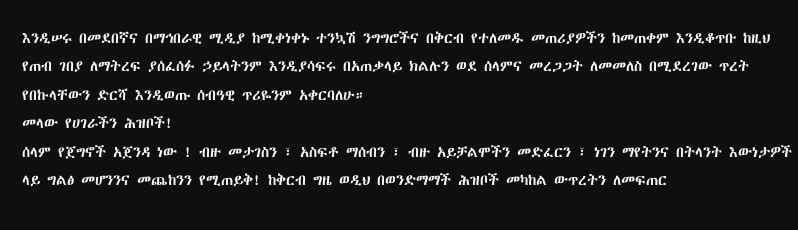እንዲሠሩ በመደበኛና በማኅበራዊ ሚዲያ ከሚቀነቀኑ ተንኳሽ ንግግሮችና በቅርብ የተለመዱ መጠሪያዎችን ከመጠቀም እንዲቆጥቡ ከዚህ የጠብ ገበያ ለማትረፍ ያሰፈሰፉ ኃይላትንም እንዲያሳፍሩ በአጠቃላይ ክልሉን ወደ ሰላምና መረጋጋት ለመመለስ በሚደረገው ጥረት የበኩላቸውን ድርሻ እንዲወጡ ሰብዓዊ ጥሪዬንም አቀርባለሁ።
መላው የሀገራችን ሕዝቦች!
ሰላም የጀግኖች አጀንዳ ነው ! ብዙ መታገስን ፣ አስፍቶ ማሰብን ፣ ብዙ አይቻልሞችን መድፈርን ፣ ነገን ማየትንና በትላንት እውነታዎች ላይ ግልፅ መሆንንና መጨከንን የሚጠይቅ! ከቅርብ ግዜ ወዲህ በወንድማማች ሕዝቦች መካከል ውጥረትን ለመፍጠር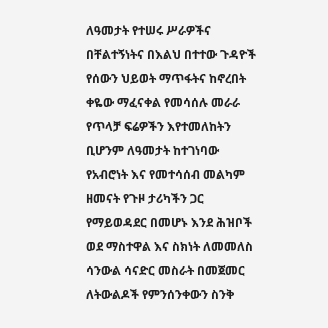ለዓመታት የተሠሩ ሥራዎችና በቸልተኝነትና በእልህ በተተው ጉዳዮች የሰውን ህይወት ማጥፋትና ከኖረበት ቀዬው ማፈናቀል የመሳሰሉ መራራ የጥላቻ ፍሬዎችን እየተመለከትን ቢሆንም ለዓመታት ከተገነባው የአብሮነት እና የመተሳሰብ መልካም ዘመናት የጉዞ ታሪካችን ጋር የማይወዳደር በመሆኑ እንደ ሕዝቦች ወደ ማስተዋል እና ስክነት ለመመለስ ሳንውል ሳናድር መስራት በመጀመር ለትውልዶች የምንሰንቀውን ስንቅ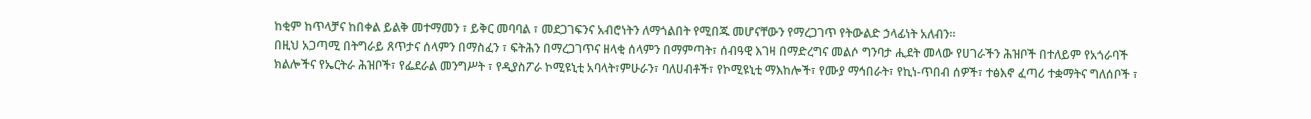ከቂም ከጥላቻና ከበቀል ይልቅ መተማመን ፣ ይቅር መባባል ፣ መደጋገፍንና አብሮነትን ለማጎልበት የሚበጁ መሆናቸውን የማረጋገጥ የትውልድ ኃላፊነት አለብን።
በዚህ አጋጣሚ በትግራይ ጸጥታና ሰላምን በማስፈን ፣ ፍትሕን በማረጋገጥና ዘላቂ ሰላምን በማምጣት፣ ሰብዓዊ እገዛ በማድረግና መልሶ ግንባታ ሒደት መላው የሀገራችን ሕዝቦች በተለይም የአጎራባች ክልሎችና የኤርትራ ሕዝቦች፣ የፌደራል መንግሥት ፣ የዲያስፖራ ኮሚዩኒቲ አባላት፣ምሁራን፣ ባለሀብቶች፣ የኮሚዩኒቲ ማእከሎች፣ የሙያ ማኅበራት፣ የኪነ-ጥበብ ሰዎች፣ ተፅእኖ ፈጣሪ ተቋማትና ግለሰቦች ፣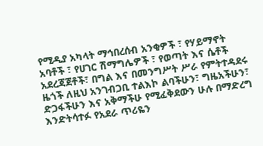የሚዲያ አካላት ማኅበረሰብ አንቂዎች ፣ የሃይማኖት አባቶች ፣ የሀገር ሽማግሌዎች ፣ የወጣት እና ሴቶች አደረጃጀቶች፣ በግል እና በመንግሥት ሥራ የምትተዳደሩ ዜጎች ለዚህ አንገብጋቢ ተልእኮ ልባችሁን፣ ግዜአችሁን፣ ድጋፋችሁን እና አቅማችሁ የሚፈቅደውን ሁሉ በማድረግ እንድትሳተፉ የአደራ ጥሪዬን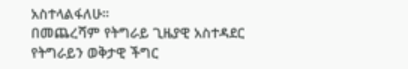አስተላልፋለሁ።
በመጨረሻም የትግራይ ጊዜያዊ አስተዳደር የትግራይን ወቅታዊ ችግር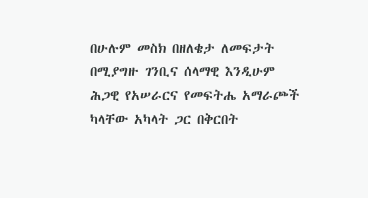በሁሉም መስክ በዘለቄታ ለመፍታት በሚያግዙ ገንቢና ሰላማዊ እንዲሁም ሕጋዊ የአሠራርና የመፍትሔ አማራጮች ካላቸው አካላት ጋር በቅርበት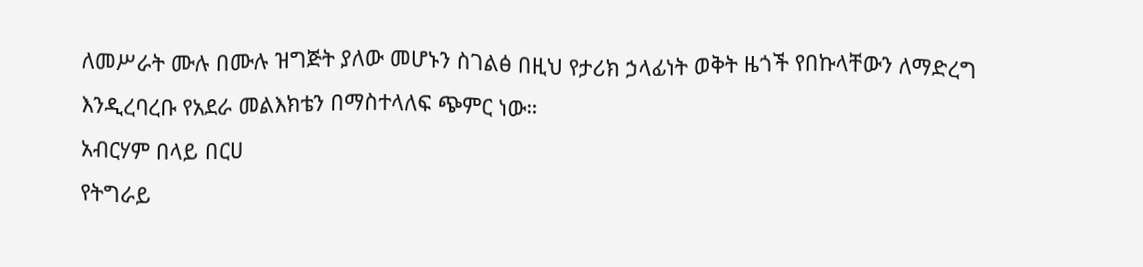ለመሥራት ሙሉ በሙሉ ዝግጅት ያለው መሆኑን ስገልፅ በዚህ የታሪክ ኃላፊነት ወቅት ዜጎች የበኩላቸውን ለማድረግ እንዲረባረቡ የአደራ መልእክቴን በማስተላለፍ ጭምር ነው።
አብርሃም በላይ በርሀ
የትግራይ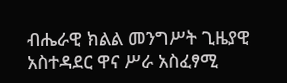ብሔራዊ ክልል መንግሥት ጊዜያዊ አስተዳደር ዋና ሥራ አስፈፃሚ